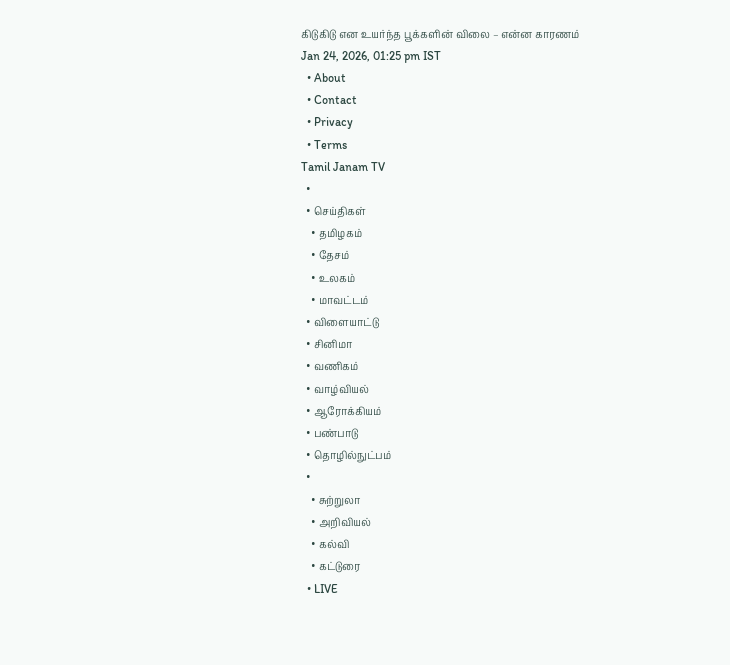கிடுகிடு என உயர்ந்த பூக்களின் விலை – என்ன காரணம்
Jan 24, 2026, 01:25 pm IST
  • About
  • Contact
  • Privacy
  • Terms
Tamil Janam TV
  •
  • செய்திகள்
    • தமிழகம்
    • தேசம்
    • உலகம்
    • மாவட்டம்
  • விளையாட்டு
  • சினிமா
  • வணிகம்
  • வாழ்வியல்
  • ஆரோக்கியம்
  • பண்பாடு
  • தொழில்நுட்பம்
  •
    • சுற்றுலா
    • அறிவியல்
    • கல்வி
    • கட்டுரை
  • LIVE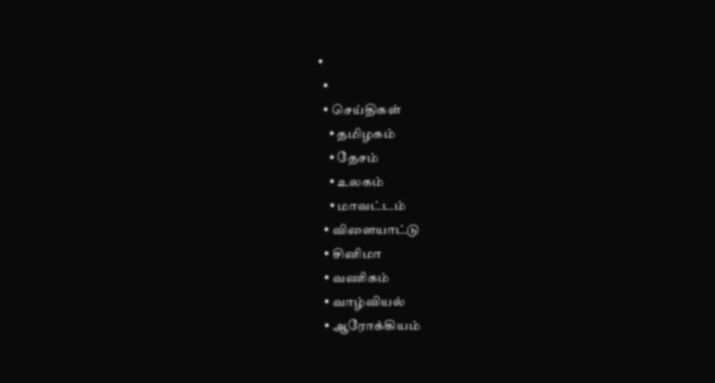•
  •
  • செய்திகள்
    • தமிழகம்
    • தேசம்
    • உலகம்
    • மாவட்டம்
  • விளையாட்டு
  • சினிமா
  • வணிகம்
  • வாழ்வியல்
  • ஆரோக்கியம்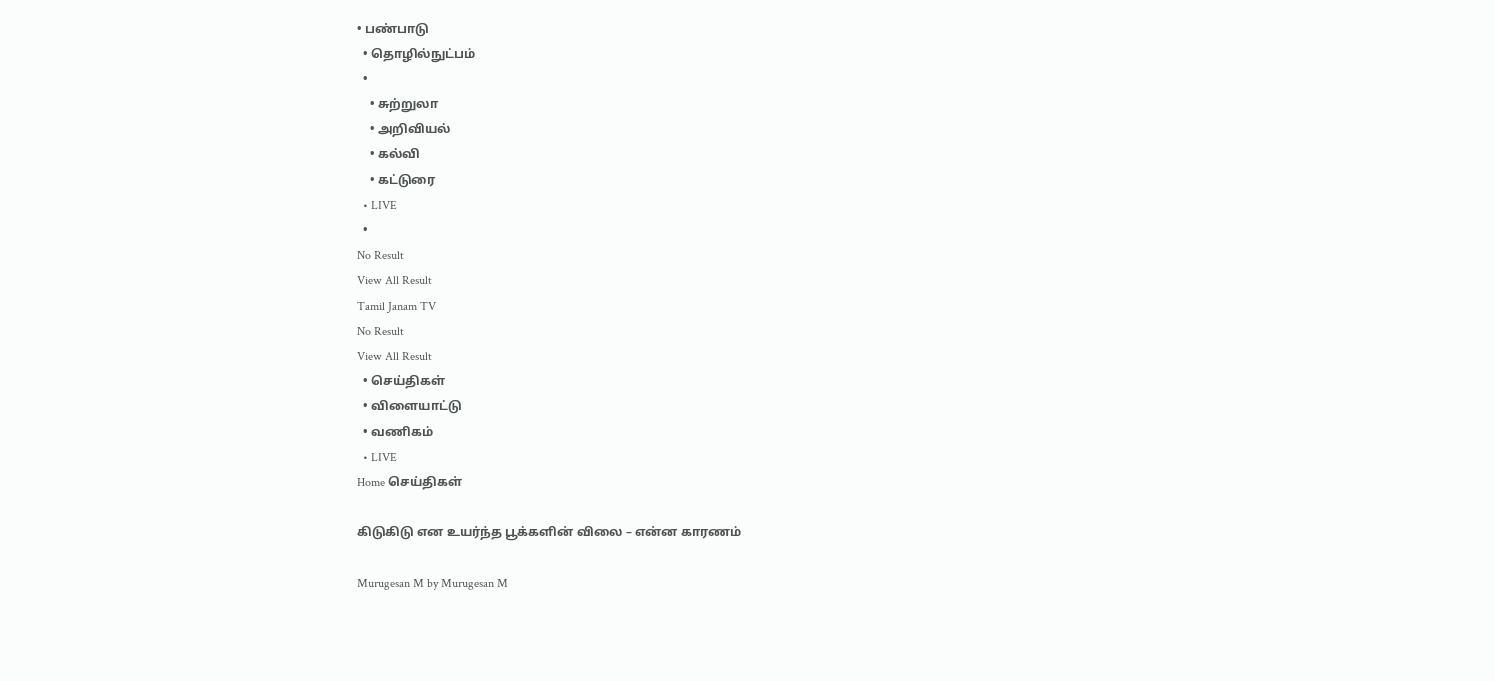• பண்பாடு
  • தொழில்நுட்பம்
  •
    • சுற்றுலா
    • அறிவியல்
    • கல்வி
    • கட்டுரை
  • LIVE
  •
No Result
View All Result
Tamil Janam TV
No Result
View All Result
  • செய்திகள்
  • விளையாட்டு
  • வணிகம்
  • LIVE
Home செய்திகள்

கிடுகிடு என உயர்ந்த பூக்களின் விலை – என்ன காரணம்

Murugesan M by Murugesan M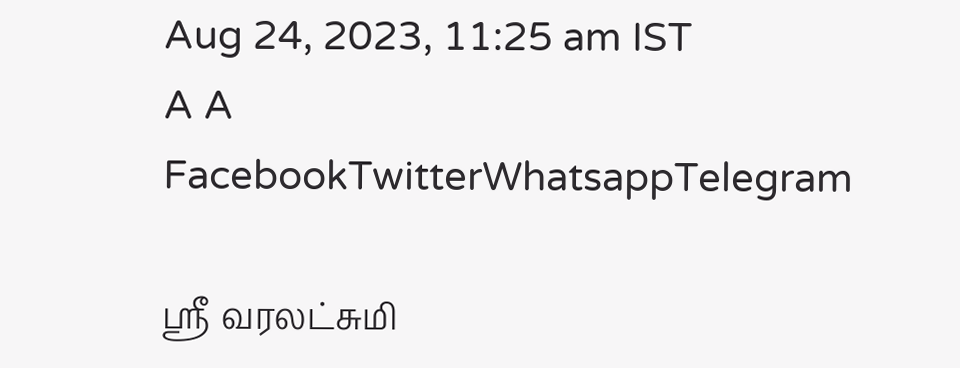Aug 24, 2023, 11:25 am IST
A A
FacebookTwitterWhatsappTelegram

ஸ்ரீ வரலட்சுமி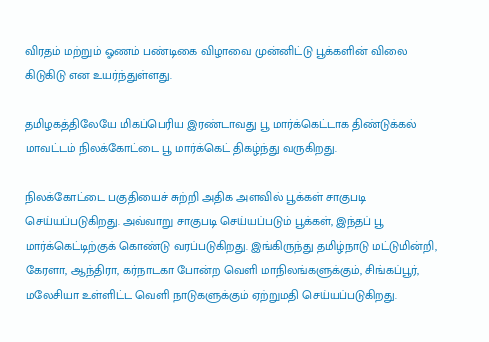விரதம் மற்றும் ஓணம் பண்டிகை விழாவை முன்னிட்டு பூக்களின் விலை கிடுகிடு என உயர்ந்துள்ளது.

தமிழகத்திலேயே மிகப்பெரிய இரண்டாவது பூ மார்க்கெட்டாக திண்டுக்கல் மாவட்டம் நிலக்கோட்டை பூ மார்க்கெட் திகழ்ந்து வருகிறது.

நிலக்கோட்டை பகுதியைச் சுற்றி அதிக அளவில் பூக்கள் சாகுபடி செய்யப்படுகிறது. அவ்வாறு சாகுபடி செய்யப்படும் பூக்கள், இந்தப் பூ மார்க்கெட்டிற்குக் கொண்டு வரப்படுகிறது. இங்கிருந்து தமிழ்நாடு மட்டுமின்றி, கேரளா, ஆந்திரா, கர்நாடகா போன்ற வெளி மாநிலங்களுக்கும், சிங்கப்பூர், மலேசியா உள்ளிட்ட வெளி நாடுகளுக்கும் ஏற்றுமதி செய்யப்படுகிறது.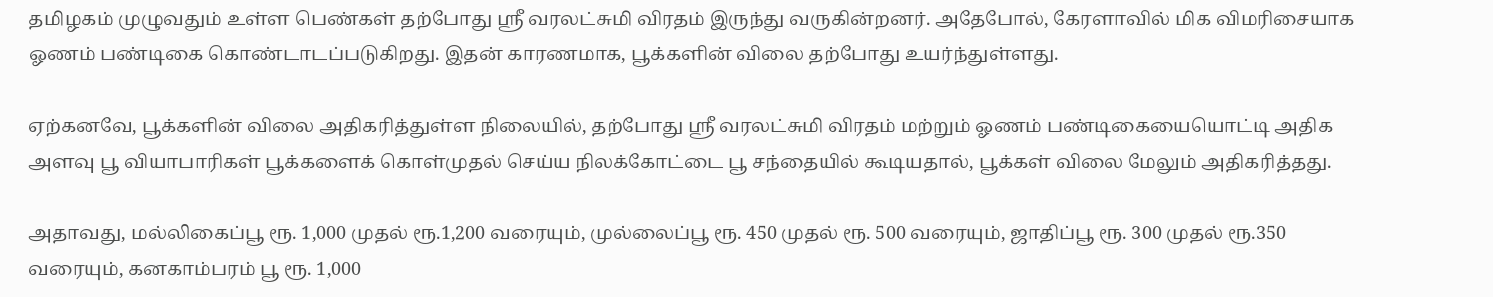தமிழகம் முழுவதும் உள்ள பெண்கள் தற்போது ஸ்ரீ வரலட்சுமி விரதம் இருந்து வருகின்றனர். அதேபோல், கேரளாவில் மிக விமரிசையாக ஓணம் பண்டிகை கொண்டாடப்படுகிறது. இதன் காரணமாக, பூக்களின் விலை தற்போது உயர்ந்துள்ளது.

ஏற்கனவே, பூக்களின் விலை அதிகரித்துள்ள நிலையில், தற்போது ஸ்ரீ வரலட்சுமி விரதம் மற்றும் ஓணம் பண்டிகையையொட்டி அதிக அளவு பூ வியாபாரிகள் பூக்களைக் கொள்முதல் செய்ய நிலக்கோட்டை பூ சந்தையில் கூடியதால், பூக்கள் விலை மேலும் அதிகரித்தது.

அதாவது, மல்லிகைப்பூ ரூ. 1,000 முதல் ரூ.1,200 வரையும், முல்லைப்பூ ரூ. 450 முதல் ரூ. 500 வரையும், ஜாதிப்பூ ரூ. 300 முதல் ரூ.350 வரையும், கனகாம்பரம் பூ ரூ. 1,000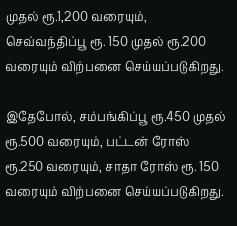முதல் ரூ.1,200 வரையும், செவ்வந்திப்பூ ரூ. 150 முதல் ரூ.200 வரையும் விற்பனை செய்யப்படுகிறது.

இதேபோல், சம்பங்கிப்பூ ரூ.450 முதல் ரூ.500 வரையும், பட்டன் ரோஸ் ரூ.250 வரையும், சாதா ரோஸ் ரூ. 150 வரையும் விற்பனை செய்யப்படுகிறது.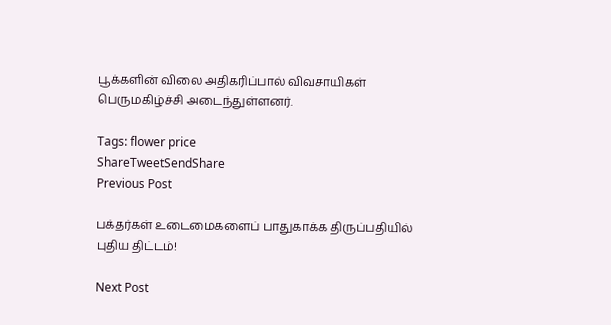பூக்களின் விலை அதிகரிப்பால் விவசாயிகள் பெருமகிழ்ச்சி அடைந்துள்ளனர்.

Tags: flower price
ShareTweetSendShare
Previous Post

பக்தர்கள் உடைமைகளைப் பாதுகாக்க திருப்பதியில் புதிய திட்டம்!

Next Post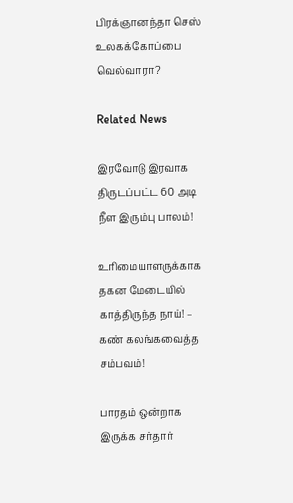பிரக்ஞானந்தா செஸ் உலகக்கோப்பை வெல்வாரா?

Related News

இரவோடு இரவாக திருடப்பட்ட 60 அடி நீள இரும்பு பாலம்!

உரிமையாளருக்காக தகன மேடையில் காத்திருந்த நாய்! – கண் கலங்கவைத்த சம்பவம்!

பாரதம் ஒன்றாக இருக்க சர்தார்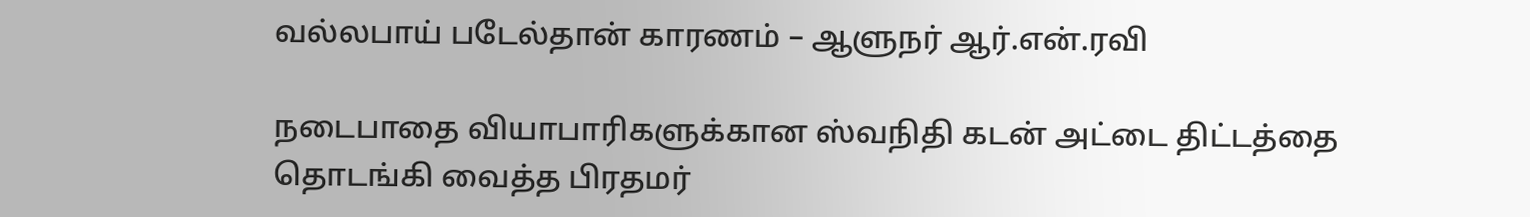வல்லபாய் படேல்தான் காரணம் – ஆளுநர் ஆர்.என்.ரவி

நடைபாதை வியாபாரிகளுக்கான ஸ்வநிதி கடன் அட்டை திட்டத்தை தொடங்கி வைத்த பிரதமர்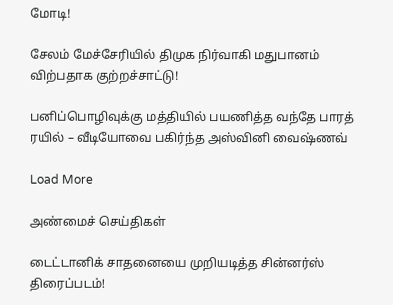மோடி!

சேலம் மேச்சேரியில் திமுக நிர்வாகி மதுபானம் விற்பதாக குற்றச்சாட்டு!

பனிப்பொழிவுக்கு மத்தியில் பயணித்த வந்தே பாரத் ரயில் – வீடியோவை பகிர்ந்த அஸ்வினி வைஷ்ணவ்

Load More

அண்மைச் செய்திகள்

டைட்டானிக் சாதனையை முறியடித்த சின்னர்ஸ் திரைப்படம்!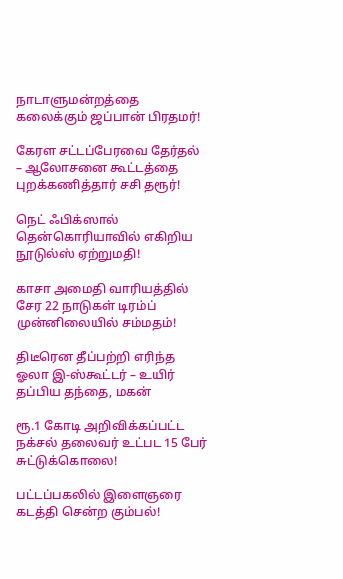நாடாளுமன்றத்தை கலைக்கும் ஜப்பான் பிரதமர்!

கேரள சட்டப்பேரவை தேர்தல் – ஆலோசனை கூட்டத்தை புறக்கணித்தார் சசி தரூர்!

நெட் ஃபிக்ஸால் தென்கொரியாவில் எகிறிய நூடுல்ஸ் ஏற்றுமதி!

காசா அமைதி வாரியத்தில் சேர 22 நாடுகள் டிரம்ப் முன்னிலையில் சம்மதம்!

திடீரென தீப்பற்றி எரிந்த ஓலா இ-ஸ்கூட்டர் – உயிர் தப்பிய தந்தை, மகன்

ரூ.1 கோடி அறிவிக்கப்பட்ட நக்சல் தலைவர் உட்பட 15 பேர் சுட்டுக்கொலை!

பட்டப்பகலில் இளைஞரை கடத்தி சென்ற கும்பல்!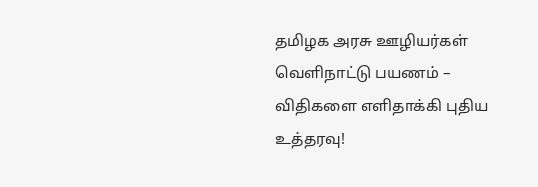தமிழக அரசு ஊழியர்கள் வெளிநாட்டு பயணம் – விதிகளை எளிதாக்கி புதிய உத்தரவு!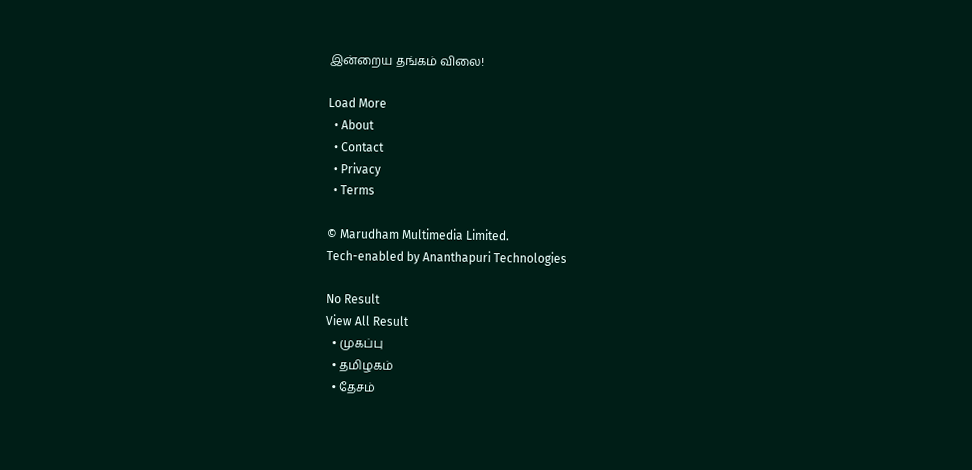இன்றைய தங்கம் விலை!

Load More
  • About
  • Contact
  • Privacy
  • Terms

© Marudham Multimedia Limited.
Tech-enabled by Ananthapuri Technologies

No Result
View All Result
  • முகப்பு
  • தமிழகம்
  • தேசம்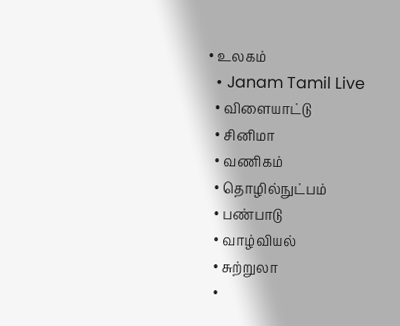• உலகம்
  • Janam Tamil Live
  • விளையாட்டு
  • சினிமா
  • வணிகம்
  • தொழில்நுட்பம்
  • பண்பாடு
  • வாழ்வியல்
  • சுற்றுலா
  •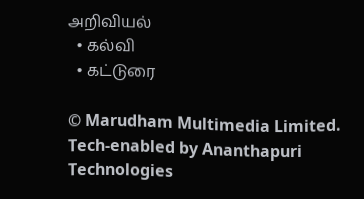அறிவியல்
  • கல்வி
  • கட்டுரை

© Marudham Multimedia Limited.
Tech-enabled by Ananthapuri Technologies